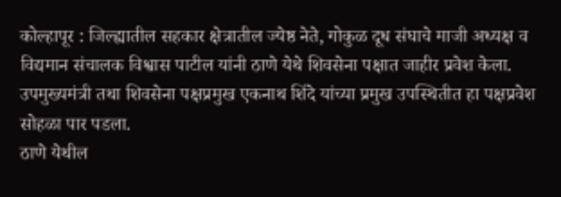कोल्हापूर : जिल्ह्यातील सहकार क्षेत्रातील ज्येष्ठ नेते, गोकुळ दूध संघाचे माजी अध्यक्ष व विद्यमान संचालक विश्वास पाटील यांनी ठाणे येथे शिवसेना पक्षात जाहीर प्रवेश केला. उपमुख्यमंत्री तथा शिवसेना पक्षप्रमुख एकनाथ शिंदे यांच्या प्रमुख उपस्थितीत हा पक्षप्रवेश सोहळा पार पडला.
ठाणे येथील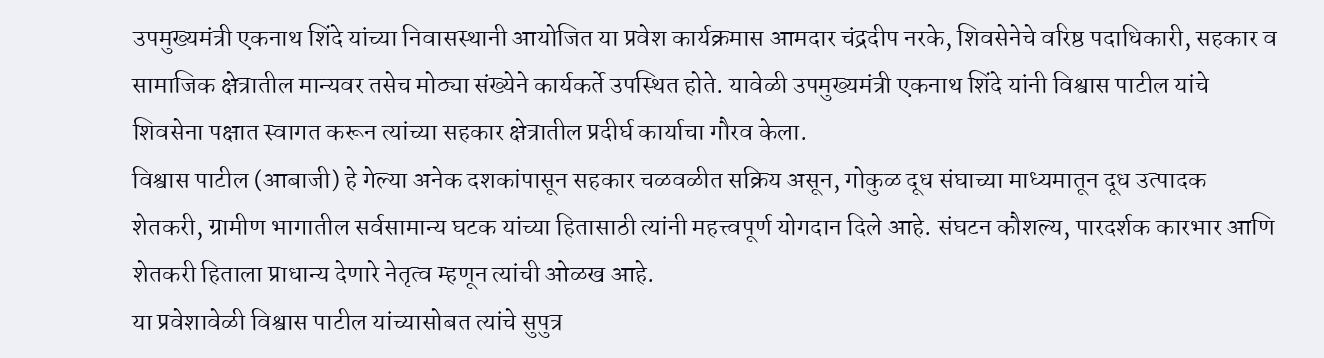उपमुख्यमंत्री एकनाथ शिंदे यांच्या निवासस्थानी आयोजित या प्रवेश कार्यक्रमास आमदार चंद्रदीप नरके, शिवसेनेचे वरिष्ठ पदाधिकारी, सहकार व सामाजिक क्षेत्रातील मान्यवर तसेच मोठ्या संख्येने कार्यकर्ते उपस्थित होते. यावेळी उपमुख्यमंत्री एकनाथ शिंदे यांनी विश्वास पाटील यांचे शिवसेना पक्षात स्वागत करून त्यांच्या सहकार क्षेत्रातील प्रदीर्घ कार्याचा गौरव केला.
विश्वास पाटील (आबाजी) हे गेल्या अनेक दशकांपासून सहकार चळवळीत सक्रिय असून, गोकुळ दूध संघाच्या माध्यमातून दूध उत्पादक शेतकरी, ग्रामीण भागातील सर्वसामान्य घटक यांच्या हितासाठी त्यांनी महत्त्वपूर्ण योगदान दिले आहे. संघटन कौशल्य, पारदर्शक कारभार आणि शेतकरी हिताला प्राधान्य देणारे नेतृत्व म्हणून त्यांची ओळख आहे.
या प्रवेशावेळी विश्वास पाटील यांच्यासोबत त्यांचे सुपुत्र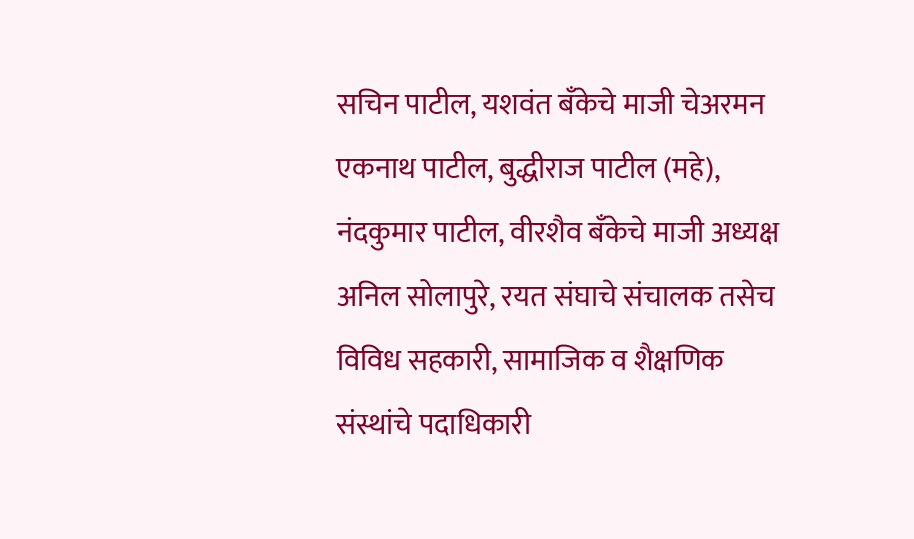सचिन पाटील, यशवंत बँकेचे माजी चेअरमन एकनाथ पाटील, बुद्धीराज पाटील (महे), नंदकुमार पाटील, वीरशैव बँकेचे माजी अध्यक्ष अनिल सोलापुरे, रयत संघाचे संचालक तसेच विविध सहकारी, सामाजिक व शैक्षणिक संस्थांचे पदाधिकारी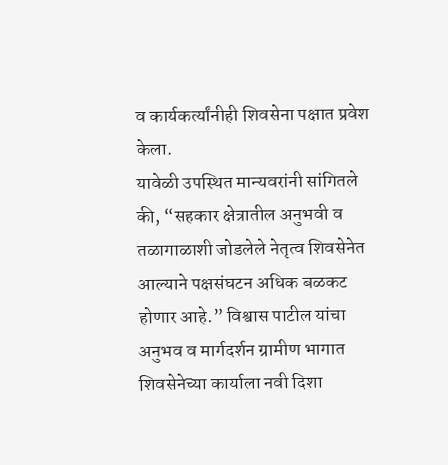व कार्यकर्त्यांनीही शिवसेना पक्षात प्रवेश केला.
यावेळी उपस्थित मान्यवरांनी सांगितले की, “सहकार क्षेत्रातील अनुभवी व तळागाळाशी जोडलेले नेतृत्व शिवसेनेत आल्याने पक्षसंघटन अधिक बळकट होणार आहे.” विश्वास पाटील यांचा अनुभव व मार्गदर्शन ग्रामीण भागात शिवसेनेच्या कार्याला नवी दिशा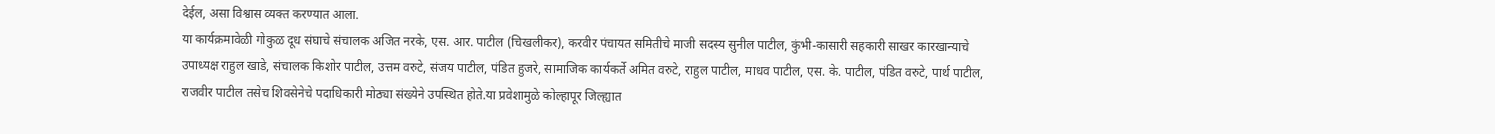देईल, असा विश्वास व्यक्त करण्यात आला.
या कार्यक्रमावेळी गोकुळ दूध संघाचे संचालक अजित नरके, एस. आर. पाटील (चिखलीकर), करवीर पंचायत समितीचे माजी सदस्य सुनील पाटील, कुंभी-कासारी सहकारी साखर कारखान्याचे उपाध्यक्ष राहुल खाडे, संचालक किशोर पाटील, उत्तम वरुटे, संजय पाटील, पंडित हुजरे, सामाजिक कार्यकर्ते अमित वरुटे, राहुल पाटील, माधव पाटील, एस. के. पाटील, पंडित वरुटे, पार्थ पाटील, राजवीर पाटील तसेच शिवसेनेचे पदाधिकारी मोठ्या संख्येने उपस्थित होते.या प्रवेशामुळे कोल्हापूर जिल्ह्यात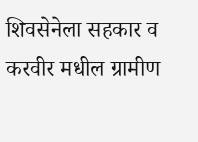शिवसेनेला सहकार व करवीर मधील ग्रामीण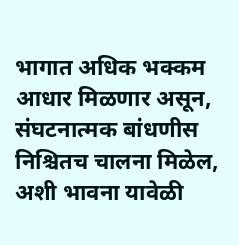भागात अधिक भक्कम आधार मिळणार असून, संघटनात्मक बांधणीस निश्चितच चालना मिळेल, अशी भावना यावेळी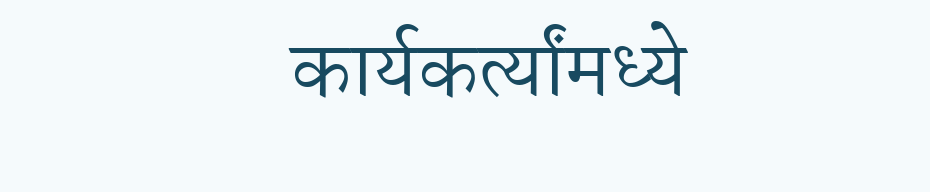कार्यकर्त्यांमध्ये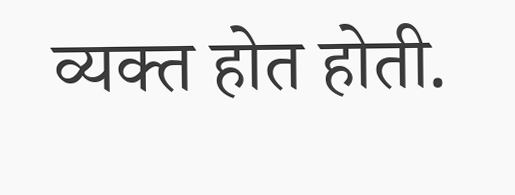व्यक्त होत होती.